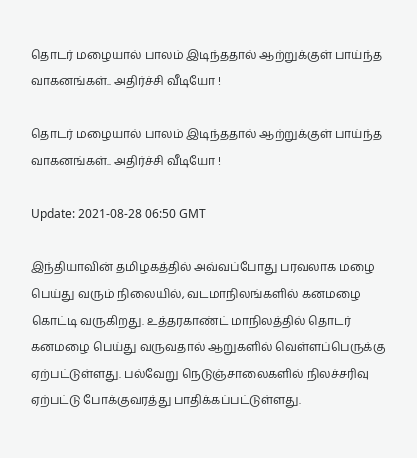தொடர் மழையால் பாலம் இடிந்ததால் ஆற்றுக்குள் பாய்ந்த வாகனங்கள்.. அதிர்ச்சி வீடியோ !

தொடர் மழையால் பாலம் இடிந்ததால் ஆற்றுக்குள் பாய்ந்த வாகனங்கள்.. அதிர்ச்சி வீடியோ !

Update: 2021-08-28 06:50 GMT

இந்தியாவின் தமிழகத்தில் அவ்வப்போது பரவலாக மழை பெய்து வரும் நிலையில், வடமாநிலங்களில் கனமழை கொட்டி வருகிறது. உத்தரகாண்ட் மாநிலத்தில் தொடர் கனமழை பெய்து வருவதால் ஆறுகளில் வெள்ளப்பெருக்கு ஏற்பட்டுள்ளது. பல்வேறு நெடுஞ்சாலைகளில் நிலச்சரிவு ஏற்பட்டு போக்குவரத்து பாதிக்கப்பட்டுள்ளது.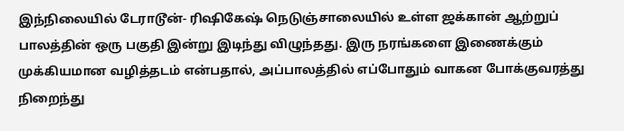இந்நிலையில் டேராடூன்- ரிஷிகேஷ் நெடுஞ்சாலையில் உள்ள ஜக்கான் ஆற்றுப் பாலத்தின் ஒரு பகுதி இன்று இடிந்து விழுந்தது. இரு நரங்களை இணைக்கும் முக்கியமான வழித்தடம் என்பதால், அப்பாலத்தில் எப்போதும் வாகன போக்குவரத்து நிறைந்து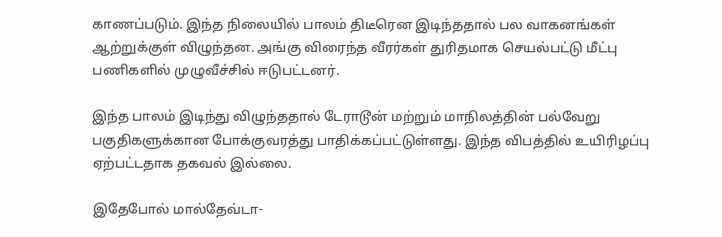காணப்படும். இந்த நிலையில் பாலம் திடீரென இடிந்ததால் பல வாகனங்கள் ஆற்றுக்குள் விழுந்தன. அங்கு விரைந்த வீரர்கள் துரிதமாக செயல்பட்டு மீட்பு பணிகளில் முழுவீச்சில் ஈடுபட்டனர்.

இந்த பாலம் இடிந்து விழுந்ததால் டேராடூன் மற்றும் மாநிலத்தின் பல்வேறு பகுதிகளுக்கான போக்குவரத்து பாதிக்கப்பட்டுள்ளது. இந்த விபத்தில் உயிரிழப்பு ஏற்பட்டதாக தகவல் இல்லை.

இதேபோல் மால்தேவ்டா-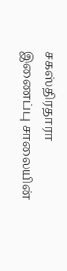சகஸ்திரதாரா இணைப்பு சாலையின்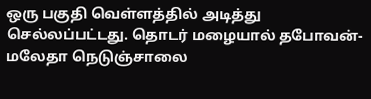ஒரு பகுதி வெள்ளத்தில் அடித்து செல்லப்பட்டது. தொடர் மழையால் தபோவன்-மலேதா நெடுஞ்சாலை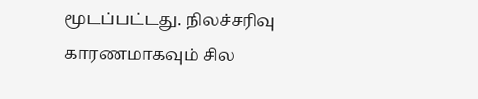மூடப்பட்டது. நிலச்சரிவு காரணமாகவும் சில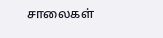சாலைகள்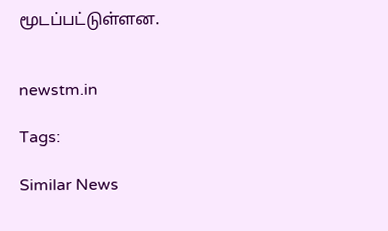மூடப்பட்டுள்ளன.


newstm.in

Tags:

Similar News